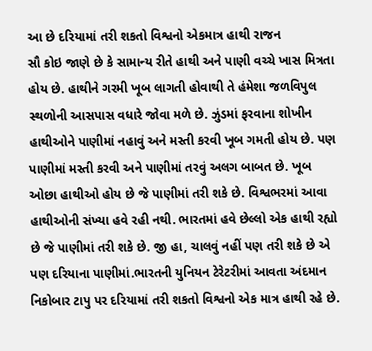આ છે દરિયામાં તરી શકતો વિશ્વનો એકમાત્ર હાથી રાજન
સૌ કોઇ જાણે છે કે સામાન્ય રીતે હાથી અને પાણી વચ્ચે ખાસ મિત્રતા હોય છે. હાથીને ગરમી ખૂબ લાગતી હોવાથી તે હંમેશા જળવિપુલ સ્થળોની આસપાસ વધારે જોવા મળે છે. ઝુંડમાં ફરવાના શોખીન હાથીઓને પાણીમાં નહાવું અને મસ્તી કરવી ખૂબ ગમતી હોય છે. પણ પાણીમાં મસ્તી કરવી અને પાણીમાં તરવું અલગ બાબત છે. ખૂબ ઓછા હાથીઓ હોય છે જે પાણીમાં તરી શકે છે. વિશ્વભરમાં આવા હાથીઓની સંખ્યા હવે રહી નથી. ભારતમાં હવે છેલ્લો એક હાથી રહ્યો છે જે પાણીમાં તરી શકે છે. જી હા, ચાલવું નહીં પણ તરી શકે છે એ પણ દરિયાના પાણીમાં.ભારતની યુનિયન ટેરેટરીમાં આવતા અંદમાન નિકોબાર ટાપુ પર દરિયામાં તરી શકતો વિશ્વનો એક માત્ર હાથી રહે છે.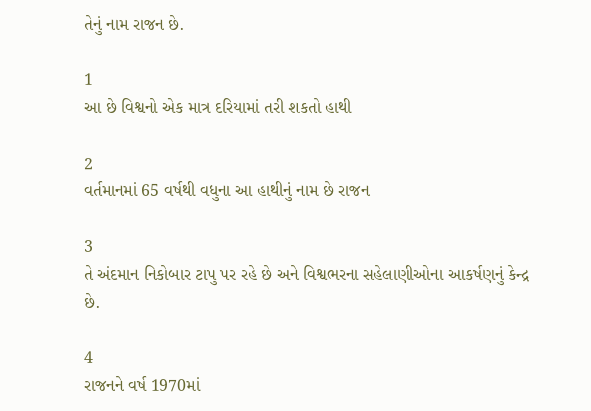તેનું નામ રાજન છે.

1
આ છે વિશ્વનો એક માત્ર દરિયામાં તરી શકતો હાથી

2
વર્તમાનમાં 65 વર્ષથી વધુના આ હાથીનું નામ છે રાજન

3
તે અંદમાન નિકોબાર ટાપુ પર રહે છે અને વિશ્વભરના સહેલાણીઓના આકર્ષણનું કેન્દ્ર છે.

4
રાજનને વર્ષ 1970માં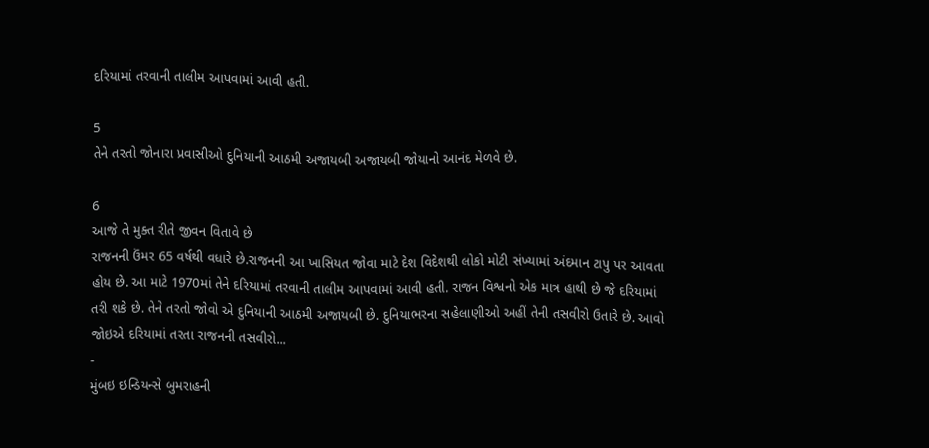દરિયામાં તરવાની તાલીમ આપવામાં આવી હતી.

5
તેને તરતો જોનારા પ્રવાસીઓ દુનિયાની આઠમી અજાયબી અજાયબી જોયાનો આનંદ મેળવે છે.

6
આજે તે મુક્ત રીતે જીવન વિતાવે છે
રાજનની ઉંમર 65 વર્ષથી વધારે છે.રાજનની આ ખાસિયત જોવા માટે દેશ વિદેશથી લોકો મોટી સંખ્યામાં અંદમાન ટાપુ પર આવતા હોય છે. આ માટે 1970માં તેને દરિયામાં તરવાની તાલીમ આપવામાં આવી હતી. રાજન વિશ્વનો એક માત્ર હાથી છે જે દરિયામાં તરી શકે છે. તેને તરતો જોવો એ દુનિયાની આઠમી અજાયબી છે. દુનિયાભરના સહેલાણીઓ અહીં તેની તસવીરો ઉતારે છે. આવો જોઇએ દરિયામાં તરતા રાજનની તસવીરો...
-
મુંબઇ ઇન્ડિયન્સે બુમરાહની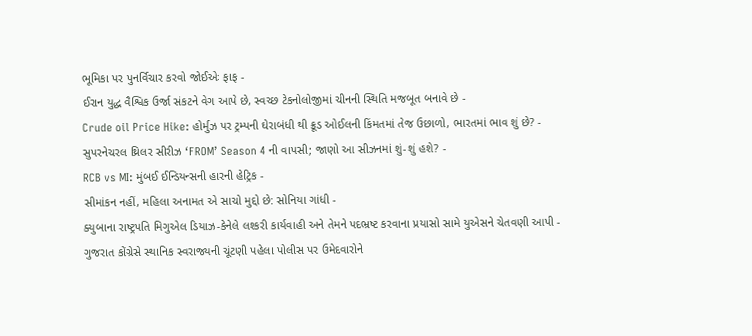ભૂમિકા પર પુનર્વિચાર કરવો જોઈએઃ ફાફ -
ઈરાન યુદ્ધ વૈશ્વિક ઉર્જા સંકટને વેગ આપે છે, સ્વચ્છ ટેકનોલોજીમાં ચીનની સ્થિતિ મજબૂત બનાવે છે -
Crude oil Price Hike: હોર્મુઝ પર ટ્રમ્પની ઘેરાબંધી થી ક્રૂડ ઓઈલની કિંમતમાં તેજ ઉછાળો, ભારતમાં ભાવ શું છે? -
સુપરનેચરલ થ્રિલર સીરીઝ ‘FROM’ Season 4 ની વાપસી; જાણો આ સીઝનમાં શું-શું હશે? -
RCB vs MI: મુંબઈ ઈન્ડિયન્સની હારની હેટ્રિક -
સીમાંકન નહીં, મહિલા અનામત એ સાચો મુદ્દો છે: સોનિયા ગાંધી -
ક્યુબાના રાષ્ટ્રપતિ મિગુએલ ડિયાઝ-કેનેલે લશ્કરી કાર્યવાહી અને તેમને પદભ્રષ્ટ કરવાના પ્રયાસો સામે યુએસને ચેતવણી આપી -
ગુજરાત કોંગ્રેસે સ્થાનિક સ્વરાજ્યની ચૂંટણી પહેલા પોલીસ પર ઉમેદવારોને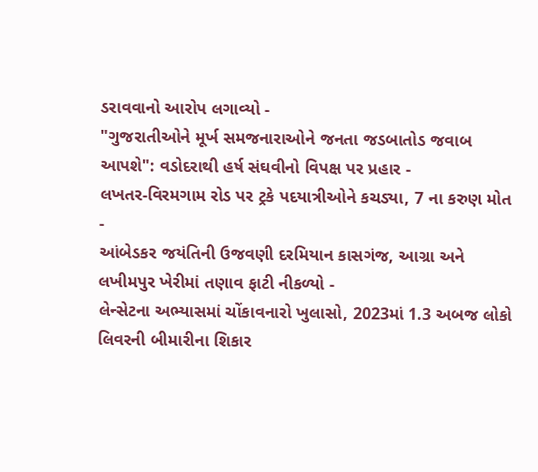ડરાવવાનો આરોપ લગાવ્યો -
"ગુજરાતીઓને મૂર્ખ સમજનારાઓને જનતા જડબાતોડ જવાબ આપશે": વડોદરાથી હર્ષ સંઘવીનો વિપક્ષ પર પ્રહાર -
લખતર-વિરમગામ રોડ પર ટ્રકે પદયાત્રીઓને કચડ્યા, 7 ના કરુણ મોત -
આંબેડકર જયંતિની ઉજવણી દરમિયાન કાસગંજ, આગ્રા અને લખીમપુર ખેરીમાં તણાવ ફાટી નીકળ્યો -
લેન્સેટના અભ્યાસમાં ચોંકાવનારો ખુલાસો, 2023માં 1.3 અબજ લોકો લિવરની બીમારીના શિકાર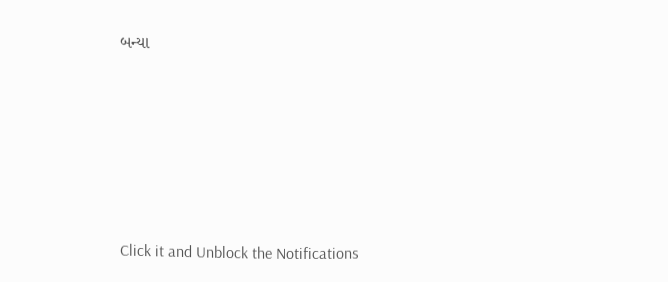બન્યા









Click it and Unblock the Notifications